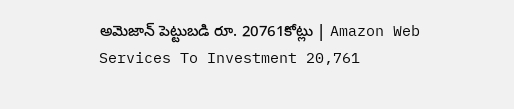అమెజాన్‌ పెట్టుబడి రూ. 20761కోట్లు | Amazon Web Services To Investment 20,761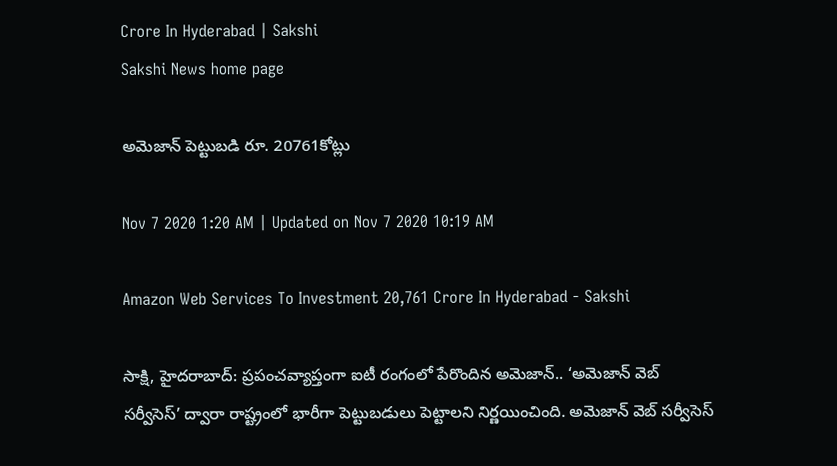Crore In Hyderabad | Sakshi
Sakshi News home page

అమెజాన్‌ పెట్టుబడి రూ. 20761కోట్లు

Nov 7 2020 1:20 AM | Updated on Nov 7 2020 10:19 AM

Amazon Web Services To Investment 20,761 Crore In Hyderabad - Sakshi

సాక్షి, హైదరాబాద్‌: ప్రపంచవ్యాప్తంగా ఐటీ రంగంలో పేరొందిన అమెజాన్‌.. ‘అమెజాన్‌ వెబ్‌ సర్వీసెస్‌’ ద్వారా రాష్ట్రంలో భారీగా పెట్టుబడులు పెట్టాలని నిర్ణయించింది. అమెజాన్‌ వెబ్‌ సర్వీసెస్‌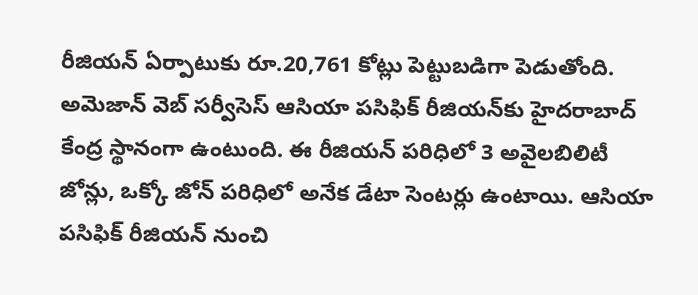రీజియన్‌ ఏర్పాటుకు రూ.20,761 కోట్లు పెట్టుబడిగా పెడుతోంది. అమెజాన్‌ వెబ్‌ సర్వీసెస్‌ ఆసియా పసిఫిక్‌ రీజియన్‌కు హైదరాబాద్‌ కేంద్ర స్థానంగా ఉంటుంది. ఈ రీజియన్‌ పరిధిలో 3 అవైలబిలిటీ జోన్లు, ఒక్కో జోన్‌ పరిధిలో అనేక డేటా సెంటర్లు ఉంటాయి. ఆసియా పసిఫిక్‌ రీజియన్‌ నుంచి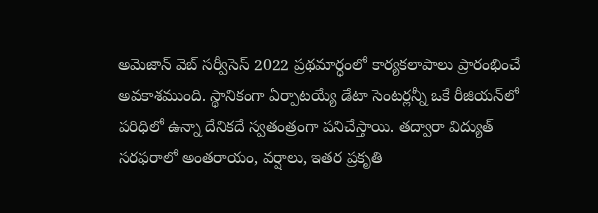అమెజాన్‌ వెబ్‌ సర్వీసెస్‌ 2022 ప్రథమార్ధంలో కార్యకలాపాలు ప్రారంభించే అవకాశముంది. స్థానికంగా ఏర్పాటయ్యే డేటా సెంటర్లన్నీ ఒకే రీజియన్‌లో పరిధిలో ఉన్నా దేనికదే స్వతంత్రంగా పనిచేస్తాయి. తద్వారా విద్యుత్‌ సరఫరాలో అంతరాయం, వర్షాలు, ఇతర ప్రకృతి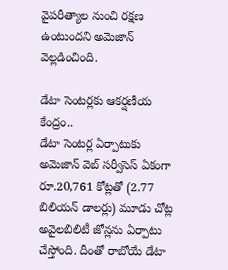వైపరీత్యాల నుంచి రక్షణ ఉంటుందని అమెజాన్‌ వెల్లడించింది.

డేటా సెంటర్లకు ఆకర్షణీయ కేంద్రం..
డేటా సెంటర్ల ఏర్పాటుకు అమెజాన్‌ వెబ్‌ సర్వీసెస్‌ ఏకంగా రూ.20,761 కోట్లతో (2.77 బిలియన్‌ డాలర్లు) మూడు చోట్ల అవైలబిలిటీ జోన్లను ఏర్పాటు చేస్తోంది. దీంతో రాబోయే డేటా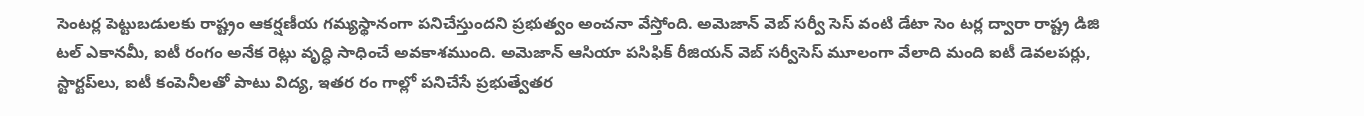సెంటర్ల పెట్టుబడులకు రాష్ట్రం ఆకర్షణీయ గమ్యస్థానంగా పనిచేస్తుందని ప్రభుత్వం అంచనా వేస్తోంది. అమెజాన్‌ వెబ్‌ సర్వీ సెస్‌ వంటి డేటా సెం టర్ల ద్వారా రాష్ట్ర డిజి టల్‌ ఎకానమీ, ఐటీ రంగం అనేక రెట్లు వృద్ధి సాధించే అవకాశముంది. అమెజాన్‌ ఆసియా పసిఫిక్‌ రీజియన్‌ వెబ్‌ సర్వీసెస్‌ మూలంగా వేలాది మంది ఐటీ డెవలపర్లు, స్టార్టప్‌లు, ఐటీ కంపెనీలతో పాటు విద్య, ఇతర రం గాల్లో పనిచేసే ప్రభుత్వేతర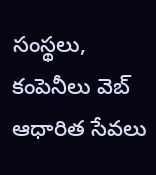సంస్థలు, కంపెనీలు వెబ్‌ ఆధారిత సేవలు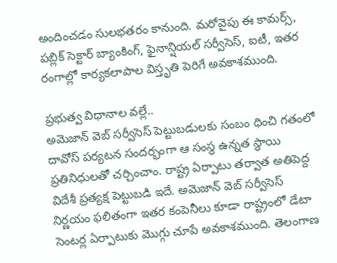అందించడం సులభతరం కానుంది. మరోవైపు ఈ కామర్స్,  పబ్లిక్‌ సెక్టార్‌ బ్యాంకింగ్, ఫైనాన్షియల్‌ సర్వీసెస్, ఐటీ, ఇతర రంగాల్లో కార్యకలాపాల విస్తృతి పెరిగే అవకాశముంది.

ప్రభుత్వ విధానాల వల్లే..
అమెజాన్‌ వెబ్‌ సర్వీసెస్‌ పెట్టుబడులకు సంబం ధించి గతంలో దావోస్‌ పర్యటన సందర్భంగా ఆ సంస్థ ఉన్నత స్థాయి ప్రతినిధులతో చర్చించాం. రాష్ట్ర ఏర్పాటు తర్వాత అతిపెద్ద విదేశీ ప్రత్యక్ష పెట్టుబడి ఇదే. అమెజాన్‌ వెబ్‌ సర్వీసెస్‌ నిర్ణయం ఫలితంగా ఇతర కంపెనీలు కూడా రాష్ట్రంలో డేటా సెంటర్ల ఏర్పాటుకు మొగ్గు చూపే అవకాశముంది. తెలంగాణ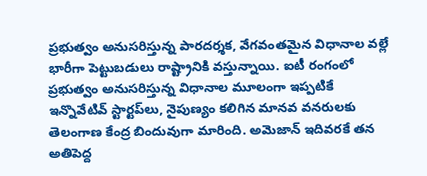ప్రభుత్వం అనుసరిస్తున్న పారదర్శక, వేగవంతమైన విధానాల వల్లే భారీగా పెట్టుబడులు రాష్ట్రానికి వస్తున్నాయి. ఐటీ రంగంలో ప్రభుత్వం అనుసరిస్తున్న విధానాల మూలంగా ఇప్పటికే ఇన్నొవేటివ్‌ స్టార్టప్‌లు, నైపుణ్యం కలిగిన మానవ వనరులకు తెలంగాణ కేంద్ర బిందువుగా మారింది. అమెజాన్‌ ఇదివరకే తన అతిపెద్ద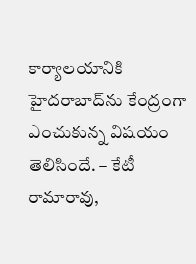కార్యాలయానికి హైదరాబాద్‌ను కేంద్రంగా ఎంచుకున్న విషయం తెలిసిందే. – కేటీ రామారావు,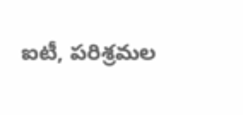ఐటీ, పరిశ్రమల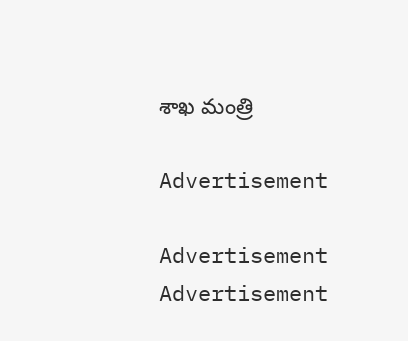శాఖ మంత్రి

Advertisement

Advertisement
Advertisement